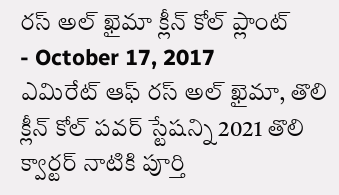రస్ అల్ ఖైమా క్లీన్ కోల్ ప్లాంట్
- October 17, 2017
ఎమిరేట్ ఆఫ్ రస్ అల్ ఖైమా, తొలి క్లీన్ కోల్ పవర్ స్టేషన్ని 2021 తొలి క్వార్టర్ నాటికి పూర్తి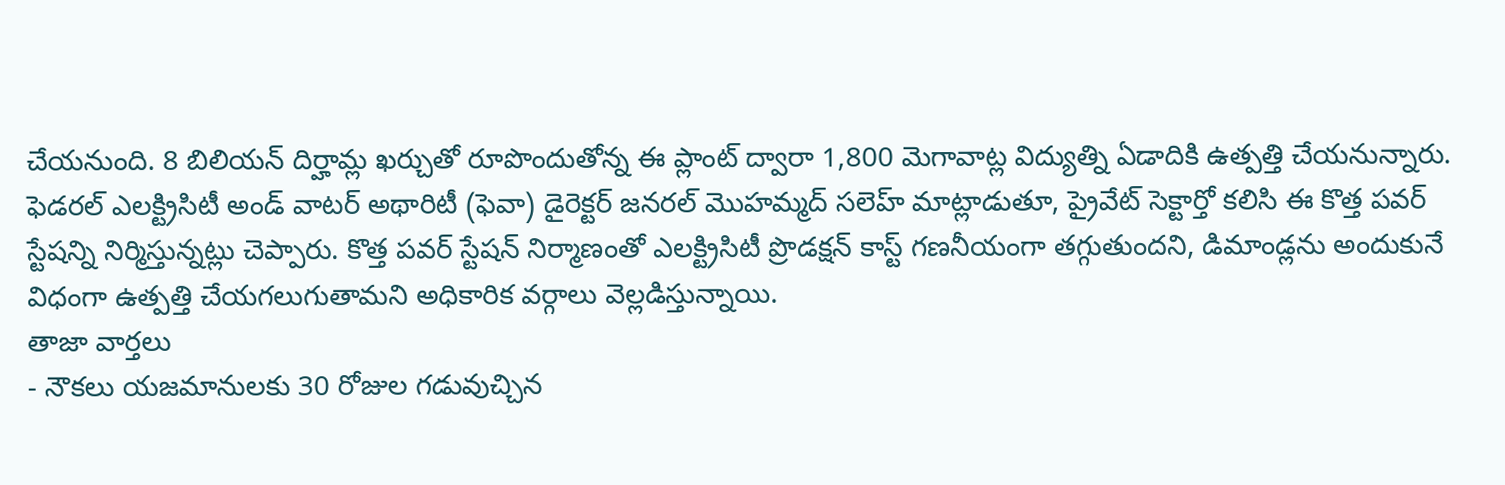చేయనుంది. 8 బిలియన్ దిర్హామ్ల ఖర్చుతో రూపొందుతోన్న ఈ ప్లాంట్ ద్వారా 1,800 మెగావాట్ల విద్యుత్ని ఏడాదికి ఉత్పత్తి చేయనున్నారు. ఫెడరల్ ఎలక్ట్రిసిటీ అండ్ వాటర్ అథారిటీ (ఫెవా) డైరెక్టర్ జనరల్ మొహమ్మద్ సలెహ్ మాట్లాడుతూ, ప్రైవేట్ సెక్టార్తో కలిసి ఈ కొత్త పవర్ స్టేషన్ని నిర్మిస్తున్నట్లు చెప్పారు. కొత్త పవర్ స్టేషన్ నిర్మాణంతో ఎలక్ట్రిసిటీ ప్రొడక్షన్ కాస్ట్ గణనీయంగా తగ్గుతుందని, డిమాండ్లను అందుకునే విధంగా ఉత్పత్తి చేయగలుగుతామని అధికారిక వర్గాలు వెల్లడిస్తున్నాయి.
తాజా వార్తలు
- నౌకలు యజమానులకు 30 రోజుల గడువుచ్చిన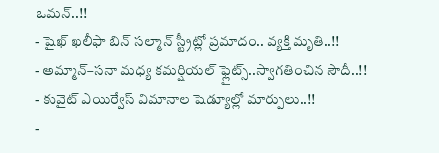ఒమన్..!!
- షైఖ్ ఖలీఫా బిన్ సల్మాన్ స్ట్రీట్లో ప్రమాదం.. వ్యక్తి మృతి..!!
- అమ్మాన్–సనా మధ్య కమర్షియల్ ఫ్లైట్స్..స్వాగతించిన సౌదీ..!!
- కువైట్ ఎయిర్వేస్ విమానాల షెడ్యూల్లో మార్పులు..!!
-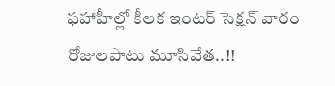ఫహాహీల్లో కీలక ఇంటర్ సెక్షన్ వారం రోజులపాటు మూసివేత..!!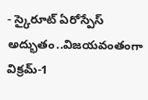- స్కైరూట్ ఏరోస్పేస్ అద్భుతం..విజయవంతంగా విక్రమ్-1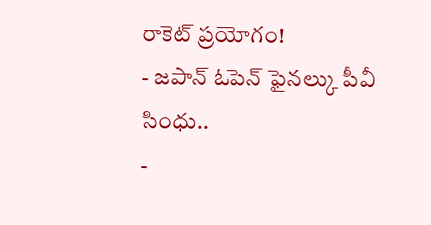రాకెట్ ప్రయోగం!
- జపాన్ ఓపెన్ ఫైనల్కు పీవీ సింధు..
-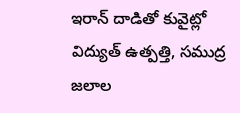ఇరాన్ దాడితో కువైట్లో విద్యుత్ ఉత్పత్తి, సముద్ర జలాల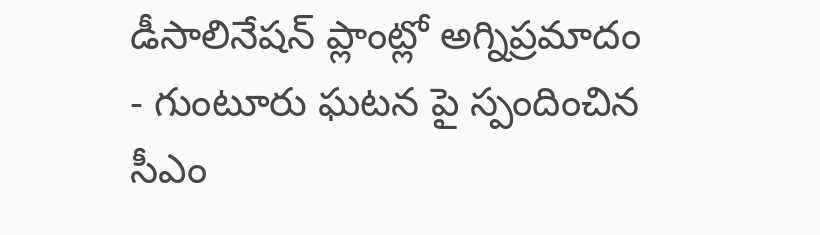డీసాలినేషన్ ప్లాంట్లో అగ్నిప్రమాదం
- గుంటూరు ఘటన పై స్పందించిన సీఎం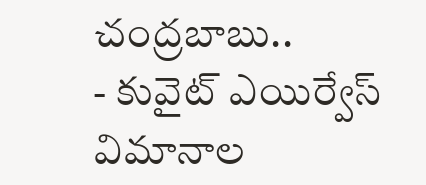చంద్రబాబు..
- కువైట్ ఎయిర్వేస్ విమానాల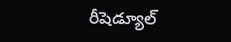రీషెడ్యూల్